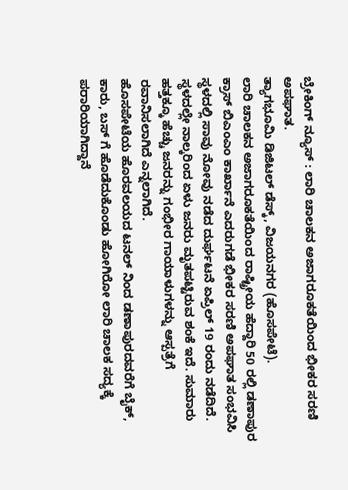ಬ್ರೇಕಿಂಗ್ ನ್ಯೂಸ್ : ಲಾರಿ ಚಾಲಕನ ಅಜಾಗರೂಕತೆಯಿಂದ ಭೀಕರ ಸರಣಿ ಅಪಘಾತ.
ತ್ಯಾಗಭೂಮಿ ಡಿಜಿಟಲ್ ಡೆಸ್ಕ್, ವಿಜಯನಗರ (ಹೊಸಪೇಟೆ).
ಲಾರಿ ಚಾಲಕನ ಅಜಾಗರೂಕತೆಯಿಂದ ರಾಷ್ಟ್ರೀಯ ಹೆದ್ದಾರಿ 50 ರಲ್ಲಿ ಡಣಾಪುರ ಕ್ರಾಸ್ ಬಿಎಂಎಂ ಕಾರ್ಖಾನೆ ಎದರುಗಡೆ ಭೀಕರ ಸರಣಿ ಅಪಘಾತ ಸಂಭವಿಸಿ ಸ್ಥಳದಲ್ಲಿ ಸಾವು ನೋವು ನಡೆದ ದುರ್ಘಟನೆ ಏಪ್ರಿಲ್ 19 ರಂದು ನಡೆದಿದೆ.
ಸ್ಥಳದಲ್ಲೇ ನಾಲ್ಕರಿಂದ ಏಳು ಜನರು ಮೃತಪಟ್ಟಿರುವ ಶಂಕೆ ಇದೆ. ಸುಮಾರು ಹತ್ತಕ್ಕೂ ಹೆಚ್ಚು ಜನರನ್ನು ಗಂಭೀರ ಗಾಯಾಳುಗಳನ್ನು ಆಸ್ಪತ್ರೆಗೆ ರವಾನಿಸಲಾಗಿದೆ ಎನ್ನಲಾಗಿದೆ.
ಹೊಸಪೇಟೆಯ ಹೊರವಲಯದ ಟನಲ್ ನಿಂದ ಡಣಾಪುರದವರೆಗೆ ಬೈಕ್, ಕಾರು, ಬಸ್ ಗೆ ಹೊಡೆದುಕೊಂಡು ಹೋಗಿರೋ ಲಾರಿ ಚಾಲಕ ಸದ್ಯಕ್ಕೆ ಪರಾರಿಯಾಗಿದ್ದಾನೆ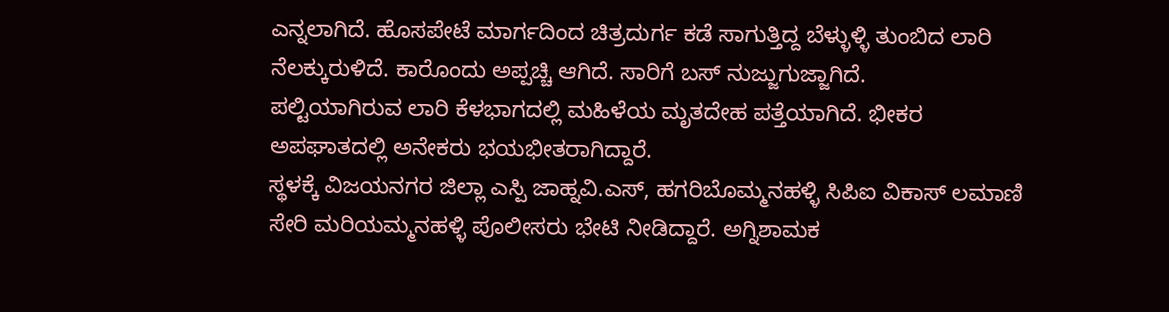ಎನ್ನಲಾಗಿದೆ. ಹೊಸಪೇಟೆ ಮಾರ್ಗದಿಂದ ಚಿತ್ರದುರ್ಗ ಕಡೆ ಸಾಗುತ್ತಿದ್ದ ಬೆಳ್ಳುಳ್ಳಿ ತುಂಬಿದ ಲಾರಿ ನೆಲಕ್ಕುರುಳಿದೆ. ಕಾರೊಂದು ಅಪ್ಪಚ್ಚಿ ಆಗಿದೆ. ಸಾರಿಗೆ ಬಸ್ ನುಜ್ಜುಗುಜ್ಜಾಗಿದೆ.
ಪಲ್ಟಿಯಾಗಿರುವ ಲಾರಿ ಕೆಳಭಾಗದಲ್ಲಿ ಮಹಿಳೆಯ ಮೃತದೇಹ ಪತ್ತೆಯಾಗಿದೆ. ಭೀಕರ ಅಪಘಾತದಲ್ಲಿ ಅನೇಕರು ಭಯಭೀತರಾಗಿದ್ದಾರೆ.
ಸ್ಥಳಕ್ಕೆ ವಿಜಯನಗರ ಜಿಲ್ಲಾ ಎಸ್ಪಿ ಜಾಹ್ನವಿ.ಎಸ್, ಹಗರಿಬೊಮ್ಮನಹಳ್ಳಿ ಸಿಪಿಐ ವಿಕಾಸ್ ಲಮಾಣಿ ಸೇರಿ ಮರಿಯಮ್ಮನಹಳ್ಳಿ ಪೊಲೀಸರು ಭೇಟಿ ನೀಡಿದ್ದಾರೆ. ಅಗ್ನಿಶಾಮಕ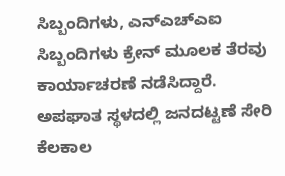ಸಿಬ್ಬಂದಿಗಳು, ಎನ್ಎಚ್ಎಐ ಸಿಬ್ಬಂದಿಗಳು ಕ್ರೇನ್ ಮೂಲಕ ತೆರವು ಕಾರ್ಯಾಚರಣೆ ನಡೆಸಿದ್ದಾರೆ. ಅಪಘಾತ ಸ್ಥಳದಲ್ಲಿ ಜನದಟ್ಟಣೆ ಸೇರಿ ಕೆಲಕಾಲ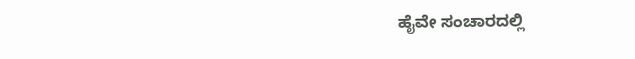ಹೈವೇ ಸಂಚಾರದಲ್ಲಿ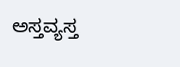ಅಸ್ತವ್ಯಸ್ತ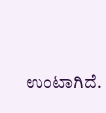ಉಂಟಾಗಿದೆ.